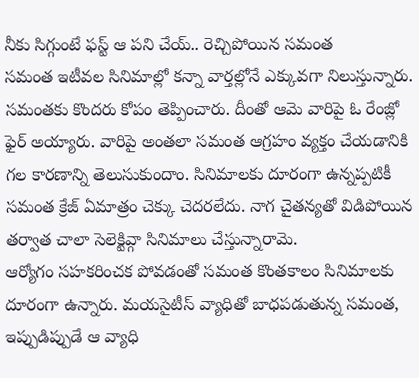నీకు సిగ్గుంటే ఫస్ట్ ఆ పని చేయ్.. రెచ్చిపోయిన సమంత
సమంత ఇటీవల సినిమాల్లో కన్నా వార్తల్లోనే ఎక్కువగా నిలుస్తున్నారు. సమంతకు కొందరు కోపం తెప్పించారు. దీంతో ఆమె వారిపై ఓ రేంజ్లో ఫైర్ అయ్యారు. వారిపై అంతలా సమంత ఆగ్రహం వ్యక్తం చేయడానికి గల కారణాన్ని తెలుసుకుందాం. సినిమాలకు దూరంగా ఉన్నప్పటికీ సమంత క్రేజ్ ఏమాత్రం చెక్కు చెదరలేదు. నాగ చైతన్యతో విడిపోయిన తర్వాత చాలా సెలెక్టివ్గా సినిమాలు చేస్తున్నారామె.
ఆర్యోగం సహకరించక పోవడంతో సమంత కొంతకాలం సినిమాలకు దూరంగా ఉన్నారు. మయసైటీస్ వ్యాధితో బాధపడుతున్న సమంత, ఇప్పుడిప్పుడే ఆ వ్యాధి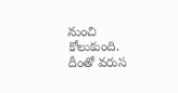నుంచి కోలుకుంది. దీంతో వరుస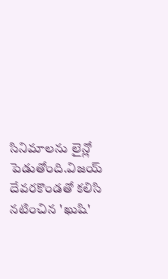సినిమాలను లైన్లో పెడుతోంది.విజయ్ దేవరకొండతో కలిసి నటించిన 'ఖుషి'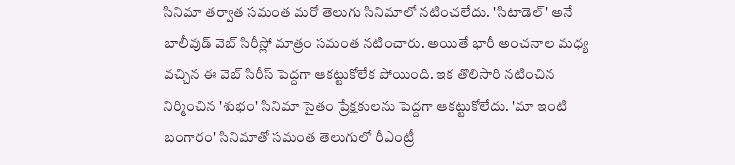సినిమా తర్వాత సమంత మరో తెలుగు సినిమాలో నటించలేదు. 'సిటాడెల్' అనే బాలీవుడ్ వెబ్ సిరీస్లో మాత్రం సమంత నటించారు. అయితే భారీ అంచనాల మధ్య వచ్చిన ఈ వెబ్ సిరీస్ పెద్దగా ఆకట్టుకోలేక పోయింది. ఇక తొలిసారి నటించిన నిర్మించిన 'శుభం' సినిమా సైతం ప్రేక్షకులను పెద్దగా ఆకట్టుకోలేదు. 'మా ఇంటి బంగారం' సినిమాతో సమంత తెలుగులో రీఎంట్రీ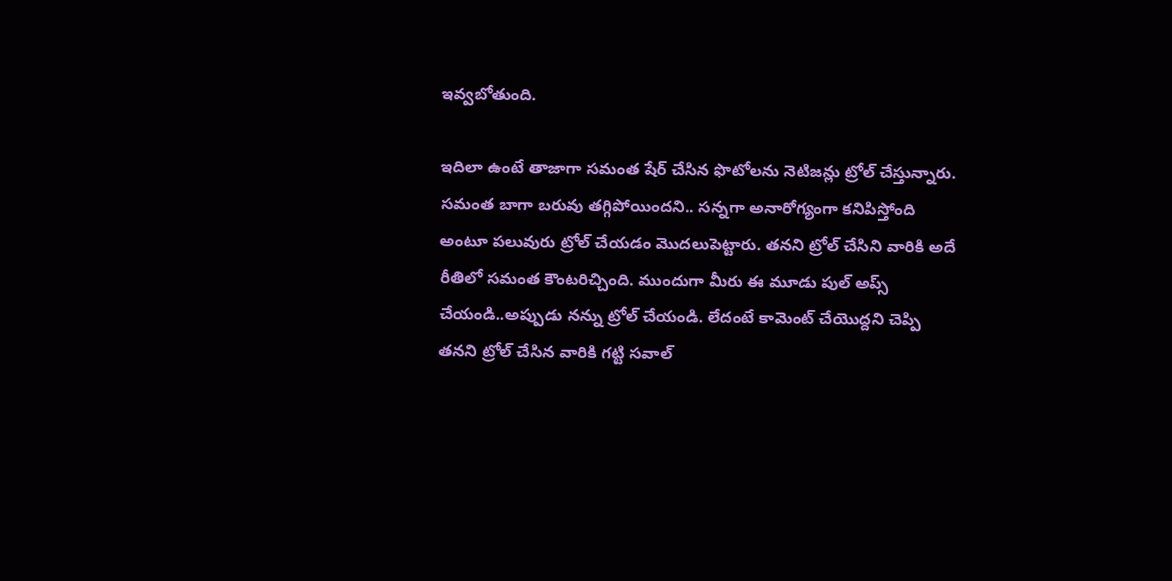ఇవ్వబోతుంది.

ఇదిలా ఉంటే తాజాగా సమంత షేర్ చేసిన ఫొటోలను నెటిజన్లు ట్రోల్ చేస్తున్నారు. సమంత బాగా బరువు తగ్గిపోయిందని.. సన్నగా అనారోగ్యంగా కనిపిస్తోంది అంటూ పలువురు ట్రోల్ చేయడం మొదలుపెట్టారు. తనని ట్రోల్ చేసిని వారికి అదే రీతిలో సమంత కౌంటరిచ్చింది. ముందుగా మీరు ఈ మూడు పుల్ అప్స్ చేయండి..అప్పుడు నన్ను ట్రోల్ చేయండి. లేదంటే కామెంట్ చేయొద్దని చెప్పి తనని ట్రోల్ చేసిన వారికి గట్టి సవాల్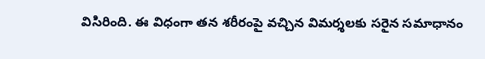విసిరింది. ఈ విధంగా తన శరీరంపై వచ్చిన విమర్శలకు సరైన సమాధానం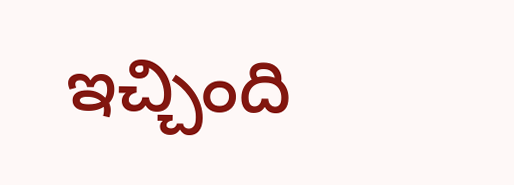ఇచ్చింది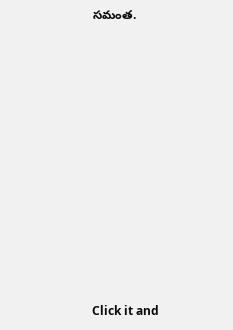సమంత.












Click it and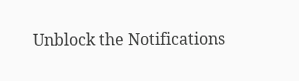Unblock the Notifications